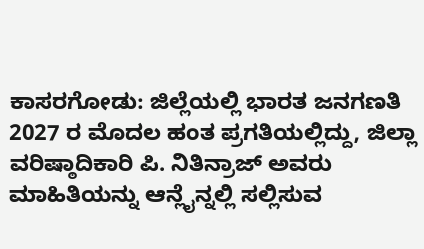ಕಾಸರಗೋಡು: ಜಿಲ್ಲೆಯಲ್ಲಿ ಭಾರತ ಜನಗಣತಿ 2027 ರ ಮೊದಲ ಹಂತ ಪ್ರಗತಿಯಲ್ಲಿದ್ದು, ಜಿಲ್ಲಾ ವರಿಷ್ಠಾದಿಕಾರಿ ಪಿ. ನಿತಿನ್ರಾಜ್ ಅವರು ಮಾಹಿತಿಯನ್ನು ಆನ್ಲೈನ್ನಲ್ಲಿ ಸಲ್ಲಿಸುವ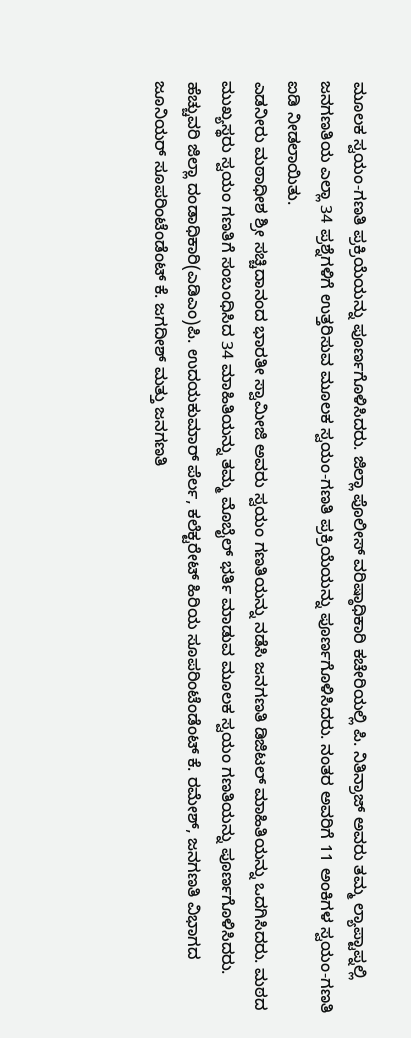ಮೂಲಕ ಸ್ವಯಂ-ಗಣತಿ ಪ್ರಕ್ರಿಯೆಯನ್ನು ಪೂರ್ಣಗೊಳಿಸಿದರು. ಜಿಲ್ಲಾ ಪೊಲೀಸ್ ವರಿಷ್ಠಾಧಿಕಾರಿ ಕಚೇರಿಯಲ್ಲಿ ಪಿ. ನಿತಿನ್ರಾಜ್ ಅವರು ತಮ್ಮ ಲ್ಯಾಪ್ಟಾಪ್ನಲ್ಲಿ ಜನಗಣತಿಯ ಎಲ್ಲಾ 34 ಪ್ರಶ್ನೆಗಳಿಗೆ ಉತ್ತರಿಸುವ ಮೂಲಕ ಸ್ವಯಂ-ಗಣತಿ ಪ್ರಕ್ರಿಯೆಯನ್ನು ಪೂರ್ಣಗೊಳಿಸಿದರು. ನಂತರ ಅವರಿಗೆ 11 ಅಂಕಿಗಳ ಸ್ವಯಂ-ಗಣತಿ ಐಡಿ ನೀಡಲಾಯಿತು.
ಎಡನೀರು ಮಠಾಧೀಶ ಶ್ರೀ ಸಚ್ಚಿದಾನಂದ ಭಾರತೀ ಸ್ವಾಮೀಜಿ ಅವರು ಸ್ವಯಂ ಗಣತಿಯನ್ನು ನಡೆಸಿ ಜನಗಣತಿ ಡಿಜಿಟಲ್ ಮಾಹಿತಿಯನ್ನು ಒದಗಿಸಿದರು. ಮಠದ ಮುಖ್ಯಸ್ಥರು ಸ್ವಯಂ ಗಣತಿಗೆ ಸಂಬಂಧಿಸಿದ 34 ಮಾಹಿತಿಯನ್ನು ತಮ್ಮ ಮೊಬೈಲ್ ಭರ್ತಿ ಮಾಡುವ ಮೂಲಕ ಸ್ವಯಂ ಗಣತಿಯನ್ನು ಪೂರ್ಣಗೊಳಿಸಿದರು.
ಹೆಚ್ಚುವರಿ ಜಿಲ್ಲಾ ದಂಡಾಧಿಕಾರಿ(ಎಡಿಎಂ)ಪಿ. ಉದಯಕುಮಾರ್ ಪೆರ್ಲ, ಕಲೆಕ್ಟರೇಟ್ ಹಿರಿಯ ಸೂಪರಿಂಟೆಂಡೆಂಟ್ ಕೆ. ರಮೇಶ್, ಜನಗಣತಿ ವಿಭಾಗದ ಜೂನಿಯರ್ ಸೂಪರಿಂಟೆಂಡೆಂಟ್ ಕೆ. ಜಗದೀಶ್ ಮತ್ತು ಜನಗಣತಿ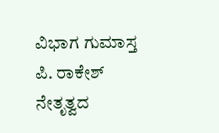ವಿಭಾಗ ಗುಮಾಸ್ತ ಪಿ. ರಾಕೇಶ್ ನೇತೃತ್ವದ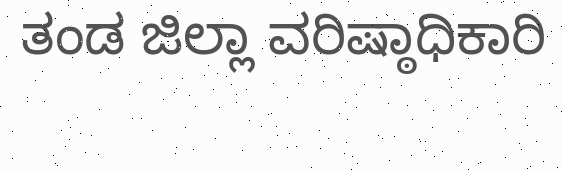ತಂಡ ಜಿಲ್ಲಾ ವರಿಷ್ಠಾಧಿಕಾರಿ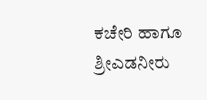ಕಚೇರಿ ಹಾಗೂ ಶ್ರೀಎಡನೀರು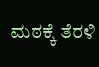ಮಠಕ್ಕೆ ತೆರಳಿ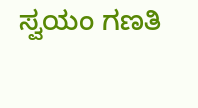ಸ್ವಯಂ ಗಣತಿ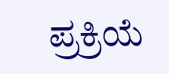ಪ್ರಕ್ರಿಯೆ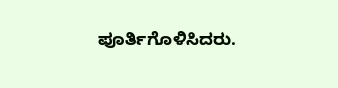ಪೂರ್ತಿಗೊಳಿಸಿದರು.